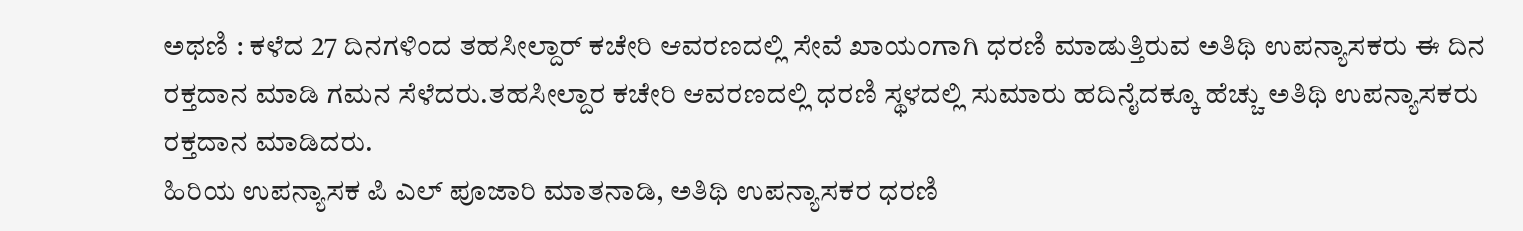ಅಥಣಿ : ಕಳೆದ 27 ದಿನಗಳಿಂದ ತಹಸೀಲ್ದಾರ್ ಕಚೇರಿ ಆವರಣದಲ್ಲಿ ಸೇವೆ ಖಾಯಂಗಾಗಿ ಧರಣಿ ಮಾಡುತ್ತಿರುವ ಅತಿಥಿ ಉಪನ್ಯಾಸಕರು ಈ ದಿನ ರಕ್ತದಾನ ಮಾಡಿ ಗಮನ ಸೆಳೆದರು.ತಹಸೀಲ್ದಾರ ಕಚೇರಿ ಆವರಣದಲ್ಲಿ ಧರಣಿ ಸ್ಥಳದಲ್ಲಿ ಸುಮಾರು ಹದಿನೈದಕ್ಕೂ ಹೆಚ್ಚು ಅತಿಥಿ ಉಪನ್ಯಾಸಕರು ರಕ್ತದಾನ ಮಾಡಿದರು.
ಹಿರಿಯ ಉಪನ್ಯಾಸಕ ಪಿ ಎಲ್ ಪೂಜಾರಿ ಮಾತನಾಡಿ, ಅತಿಥಿ ಉಪನ್ಯಾಸಕರ ಧರಣಿ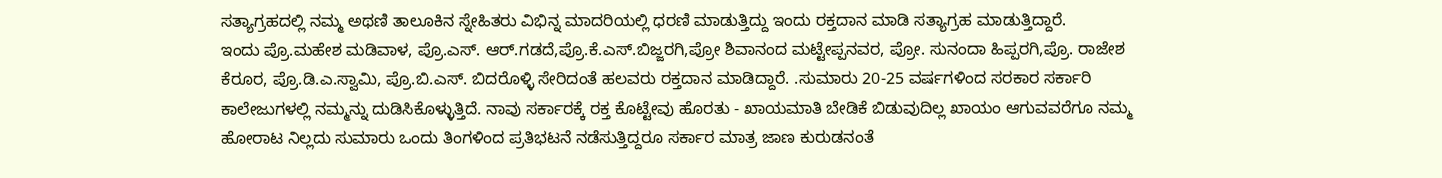ಸತ್ಯಾಗ್ರಹದಲ್ಲಿ ನಮ್ಮ ಅಥಣಿ ತಾಲೂಕಿನ ಸ್ನೇಹಿತರು ವಿಭಿನ್ನ ಮಾದರಿಯಲ್ಲಿ ಧರಣಿ ಮಾಡುತ್ತಿದ್ದು ಇಂದು ರಕ್ತದಾನ ಮಾಡಿ ಸತ್ಯಾಗ್ರಹ ಮಾಡುತ್ತಿದ್ದಾರೆ.
ಇಂದು ಪ್ರೊ.ಮಹೇಶ ಮಡಿವಾಳ, ಪ್ರೊ.ಎಸ್. ಆರ್.ಗಡದೆ,ಪ್ರೊ.ಕೆ.ಎಸ್.ಬಿಜ್ಜರಗಿ,ಪ್ರೋ ಶಿವಾನಂದ ಮಟ್ಟೇಪ್ಪನವರ, ಪ್ರೋ. ಸುನಂದಾ ಹಿಪ್ಪರಗಿ,ಪ್ರೊ. ರಾಜೇಶ ಕೆರೂರ, ಪ್ರೊ.ಡಿ.ಎ.ಸ್ವಾಮಿ, ಪ್ರೊ.ಬಿ.ಎಸ್. ಬಿದರೊಳ್ಳಿ ಸೇರಿದಂತೆ ಹಲವರು ರಕ್ತದಾನ ಮಾಡಿದ್ದಾರೆ. .ಸುಮಾರು 20-25 ವರ್ಷಗಳಿಂದ ಸರಕಾರ ಸರ್ಕಾರಿ ಕಾಲೇಜುಗಳಲ್ಲಿ ನಮ್ಮನ್ನು ದುಡಿಸಿಕೊಳ್ಳುತ್ತಿದೆ. ನಾವು ಸರ್ಕಾರಕ್ಕೆ ರಕ್ತ ಕೊಟ್ಟೇವು ಹೊರತು - ಖಾಯಮಾತಿ ಬೇಡಿಕೆ ಬಿಡುವುದಿಲ್ಲ ಖಾಯಂ ಆಗುವವರೆಗೂ ನಮ್ಮ ಹೋರಾಟ ನಿಲ್ಲದು ಸುಮಾರು ಒಂದು ತಿಂಗಳಿಂದ ಪ್ರತಿಭಟನೆ ನಡೆಸುತ್ತಿದ್ದರೂ ಸರ್ಕಾರ ಮಾತ್ರ ಜಾಣ ಕುರುಡನಂತೆ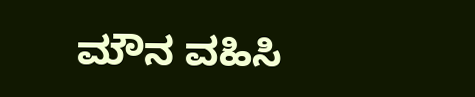ಮೌನ ವಹಿಸಿ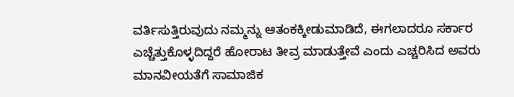ವರ್ತಿಸುತ್ತಿರುವುದು ನಮ್ಮನ್ನು ಆತಂಕಕ್ಕೀಡುಮಾಡಿದೆ, ಈಗಲಾದರೂ ಸರ್ಕಾರ ಎಚ್ಚೆತ್ತುಕೊಳ್ಳದಿದ್ದರೆ ಹೋರಾಟ ತೀವ್ರ ಮಾಡುತ್ತೇವೆ ಎಂದು ಎಚ್ಚರಿಸಿದ ಅವರು ಮಾನವೀಯತೆಗೆ ಸಾಮಾಜಿಕ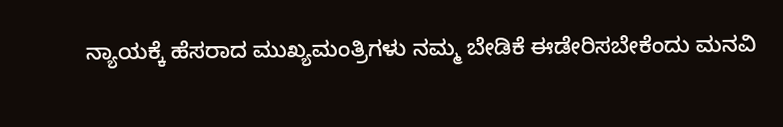ನ್ಯಾಯಕ್ಕೆ ಹೆಸರಾದ ಮುಖ್ಯಮಂತ್ರಿಗಳು ನಮ್ಮ ಬೇಡಿಕೆ ಈಡೇರಿಸಬೇಕೆಂದು ಮನವಿ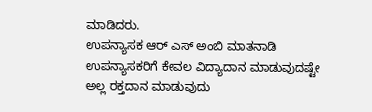ಮಾಡಿದರು.
ಉಪನ್ಯಾಸಕ ಆರ್ ಎಸ್ ಅಂಬಿ ಮಾತನಾಡಿ ಉಪನ್ಯಾಸಕರಿಗೆ ಕೇವಲ ವಿದ್ಯಾದಾನ ಮಾಡುವುದಷ್ಟೇ ಅಲ್ಲ ರಕ್ತದಾನ ಮಾಡುವುದು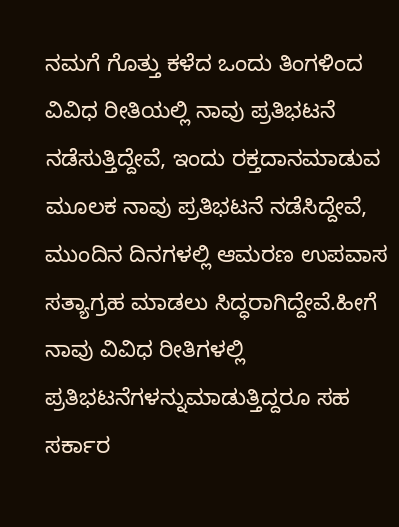ನಮಗೆ ಗೊತ್ತು ಕಳೆದ ಒಂದು ತಿಂಗಳಿಂದ ವಿವಿಧ ರೀತಿಯಲ್ಲಿ ನಾವು ಪ್ರತಿಭಟನೆ ನಡೆಸುತ್ತಿದ್ದೇವೆ, ಇಂದು ರಕ್ತದಾನಮಾಡುವ ಮೂಲಕ ನಾವು ಪ್ರತಿಭಟನೆ ನಡೆಸಿದ್ದೇವೆ, ಮುಂದಿನ ದಿನಗಳಲ್ಲಿ ಆಮರಣ ಉಪವಾಸ ಸತ್ಯಾಗ್ರಹ ಮಾಡಲು ಸಿದ್ಧರಾಗಿದ್ದೇವೆ.ಹೀಗೆ ನಾವು ವಿವಿಧ ರೀತಿಗಳಲ್ಲಿ ಪ್ರತಿಭಟನೆಗಳನ್ನುಮಾಡುತ್ತಿದ್ದರೂ ಸಹ ಸರ್ಕಾರ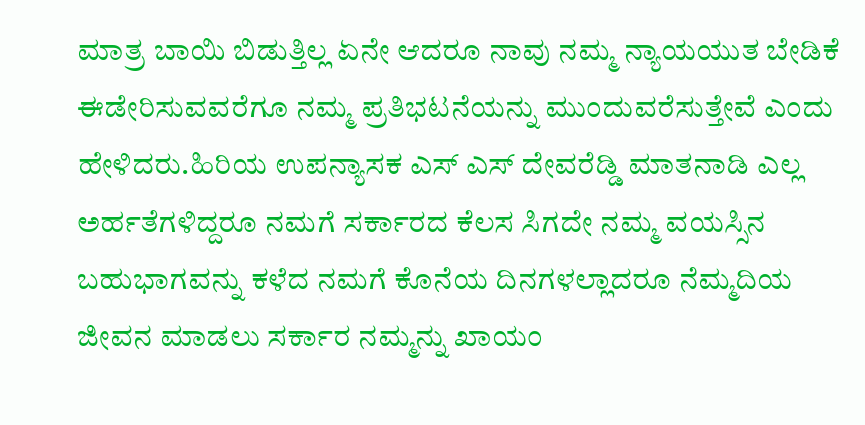ಮಾತ್ರ ಬಾಯಿ ಬಿಡುತ್ತಿಲ್ಲ ಏನೇ ಆದರೂ ನಾವು ನಮ್ಮ ನ್ಯಾಯಯುತ ಬೇಡಿಕೆ ಈಡೇರಿಸುವವರೆಗೂ ನಮ್ಮ ಪ್ರತಿಭಟನೆಯನ್ನು ಮುಂದುವರೆಸುತ್ತೇವೆ ಎಂದು ಹೇಳಿದರು.ಹಿರಿಯ ಉಪನ್ಯಾಸಕ ಎಸ್ ಎಸ್ ದೇವರೆಡ್ಡಿ ಮಾತನಾಡಿ ಎಲ್ಲ ಅರ್ಹತೆಗಳಿದ್ದರೂ ನಮಗೆ ಸರ್ಕಾರದ ಕೆಲಸ ಸಿಗದೇ ನಮ್ಮ ವಯಸ್ಸಿನ ಬಹುಭಾಗವನ್ನು ಕಳೆದ ನಮಗೆ ಕೊನೆಯ ದಿನಗಳಲ್ಲಾದರೂ ನೆಮ್ಮದಿಯ ಜೀವನ ಮಾಡಲು ಸರ್ಕಾರ ನಮ್ಮನ್ನು ಖಾಯಂ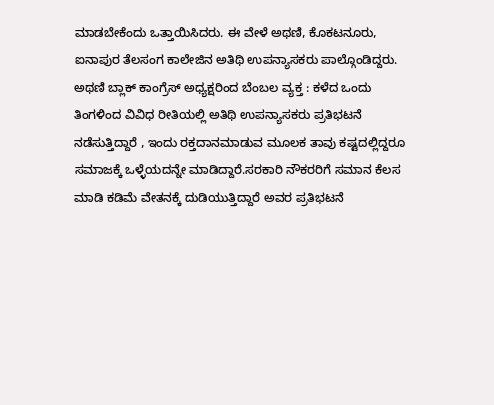ಮಾಡಬೇಕೆಂದು ಒತ್ತಾಯಿಸಿದರು. ಈ ವೇಳೆ ಅಥಣಿ, ಕೊಕಟನೂರು, ಐನಾಪುರ ತೆಲಸಂಗ ಕಾಲೇಜಿನ ಅತಿಥಿ ಉಪನ್ಯಾಸಕರು ಪಾಲ್ಗೊಂಡಿದ್ದರು.
ಅಥಣಿ ಬ್ಲಾಕ್ ಕಾಂಗ್ರೆಸ್ ಅಧ್ಯಕ್ಷರಿಂದ ಬೆಂಬಲ ವ್ಯಕ್ತ : ಕಳೆದ ಒಂದು ತಿಂಗಳಿಂದ ವಿವಿಧ ರೀತಿಯಲ್ಲಿ ಅತಿಥಿ ಉಪನ್ಯಾಸಕರು ಪ್ರತಿಭಟನೆ ನಡೆಸುತ್ತಿದ್ದಾರೆ , ಇಂದು ರಕ್ತದಾನಮಾಡುವ ಮೂಲಕ ತಾವು ಕಷ್ಟದಲ್ಲಿದ್ದರೂ ಸಮಾಜಕ್ಕೆ ಒಳ್ಳೆಯದನ್ನೇ ಮಾಡಿದ್ದಾರೆ.ಸರಕಾರಿ ನೌಕರರಿಗೆ ಸಮಾನ ಕೆಲಸ ಮಾಡಿ ಕಡಿಮೆ ವೇತನಕ್ಕೆ ದುಡಿಯುತ್ತಿದ್ದಾರೆ ಅವರ ಪ್ರತಿಭಟನೆ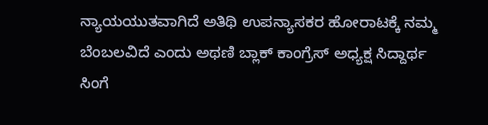ನ್ಯಾಯಯುತವಾಗಿದೆ ಅತಿಥಿ ಉಪನ್ಯಾಸಕರ ಹೋರಾಟಕ್ಕೆ ನಮ್ಮ ಬೆಂಬಲವಿದೆ ಎಂದು ಅಥಣಿ ಬ್ಲಾಕ್ ಕಾಂಗ್ರೆಸ್ ಅಧ್ಯಕ್ಷ ಸಿದ್ದಾರ್ಥ ಸಿಂಗೆ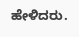ಹೇಳಿದರು.